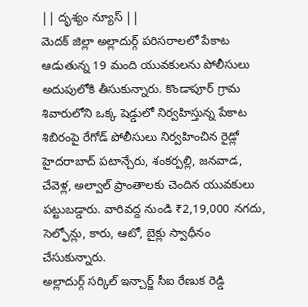|| దృశ్యం న్యూస్ ||
మెదక్ జిల్లా అల్లాదుర్గ్ పరిసరాలలో పేకాట ఆడుతున్న 19 మంది యువకులను పోలీసులు అదుపులోకి తీసుకున్నారు. కొండాపూర్ గ్రామ శివారులోని ఒక్క షెడ్డులో నిర్వహిస్తున్న పేకాట శిబిరంపై రేగోడ్ పోలీసులు నిర్వహించిన రైడ్లో హైదరాబాద్ పటాన్చేరు, శంకర్పల్లి, జనవాడ, చేవెళ్ల, అల్వాల్ ప్రాంతాలకు చెందిన యువకులు పట్టుబడ్డారు. వారివద్ద నుండి ₹2,19,000 నగదు, సెల్ఫోన్లు, కారు, ఆటో, బైక్లు స్వాధీనం చేసుకున్నారు.
అల్లాదుర్గ్ సర్కిల్ ఇన్చార్జ్ సీఐ రేణుక రెడ్డి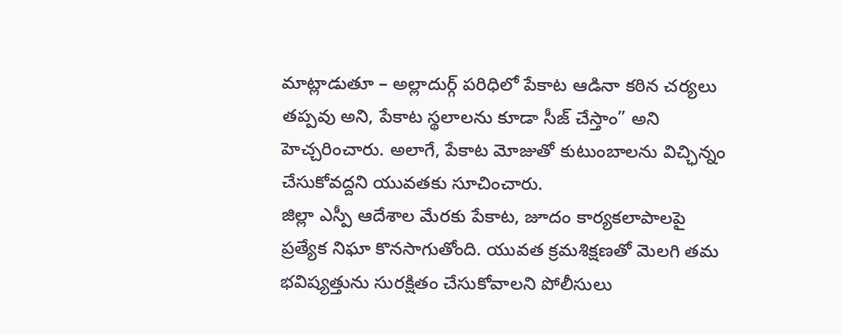మాట్లాడుతూ – అల్లాదుర్గ్ పరిధిలో పేకాట ఆడినా కఠిన చర్యలు తప్పవు అని, పేకాట స్థలాలను కూడా సీజ్ చేస్తాం” అని హెచ్చరించారు. అలాగే, పేకాట మోజుతో కుటుంబాలను విచ్ఛిన్నం చేసుకోవద్దని యువతకు సూచించారు.
జిల్లా ఎస్పీ ఆదేశాల మేరకు పేకాట, జూదం కార్యకలాపాలపై ప్రత్యేక నిఘా కొనసాగుతోంది. యువత క్రమశిక్షణతో మెలగి తమ భవిష్యత్తును సురక్షితం చేసుకోవాలని పోలీసులు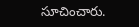సూచించారు.